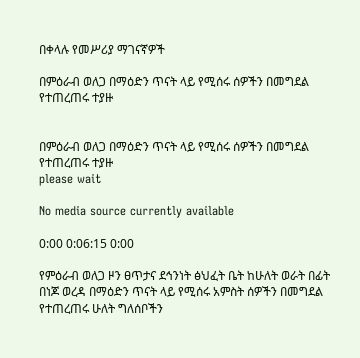በቀላሉ የመሥሪያ ማገናኛዎች

በምዕራብ ወለጋ በማዕድን ጥናት ላይ የሚሰሩ ሰዎችን በመግደል የተጠረጠሩ ተያዙ


በምዕራብ ወለጋ በማዕድን ጥናት ላይ የሚሰሩ ሰዎችን በመግደል የተጠረጠሩ ተያዙ
please wait

No media source currently available

0:00 0:06:15 0:00

የምዕራብ ወለጋ ዞን ፀጥታና ደኅንነት ፅህፈት ቤት ከሁለት ወራት በፊት በነጆ ወረዳ በማዕድን ጥናት ላይ የሚሰሩ አምስት ሰዎችን በመግደል የተጠረጠሩ ሁለት ግለሰቦችን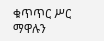ቁጥጥር ሥር ማዋሉን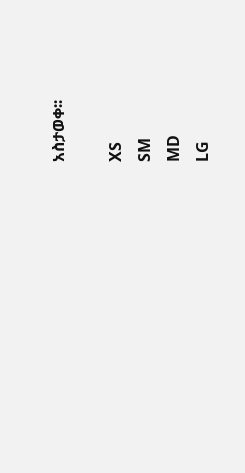አስታወቀ፡፡

XS
SM
MD
LG